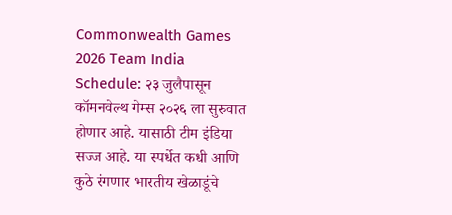Commonwealth Games 2026 Team India Schedule: २३ जुलैपासून कॉमनवेल्थ गेम्स २०२६ ला सुरुवात होणार आहे. यासाठी टीम इंडिया सज्ज आहे. या स्पर्धेत कधी आणि कुठे रंगणार भारतीय खेळाडूंचे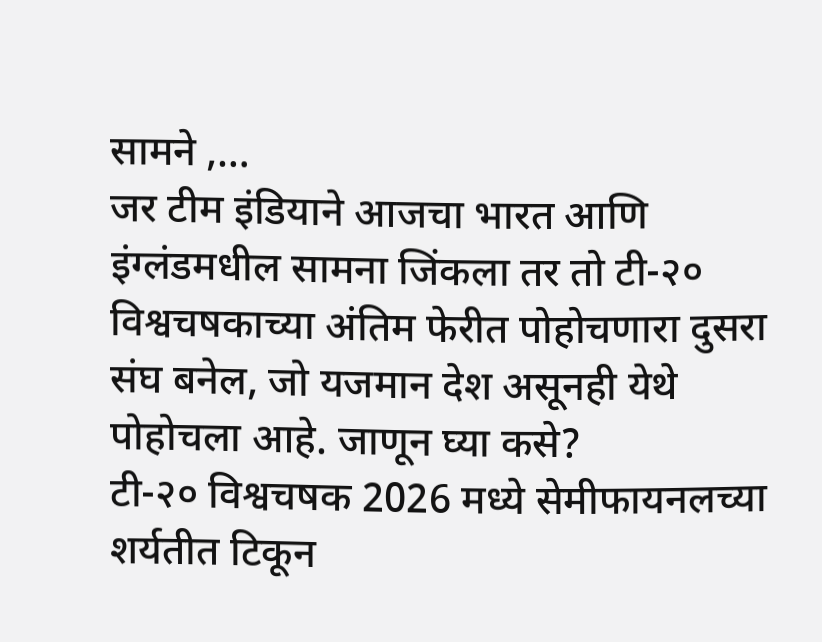सामने ,…
जर टीम इंडियाने आजचा भारत आणि इंग्लंडमधील सामना जिंकला तर तो टी-२० विश्वचषकाच्या अंतिम फेरीत पोहोचणारा दुसरा संघ बनेल, जो यजमान देश असूनही येथे पोहोचला आहे. जाणून घ्या कसे?
टी-२० विश्वचषक 2026 मध्ये सेमीफायनलच्या शर्यतीत टिकून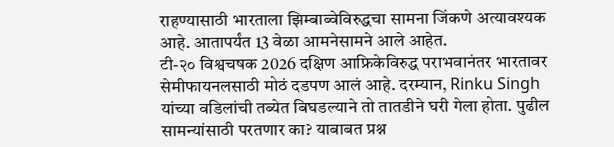राहण्यासाठी भारताला झिम्बाब्वेविरुद्धचा सामना जिंकणे अत्यावश्यक आहे. आतापर्यंत 13 वेळा आमनेसामने आले आहेत.
टी-२० विश्वचषक 2026 दक्षिण आफ्रिकेविरुद्ध पराभवानंतर भारतावर सेमीफायनलसाठी मोठं दडपण आलं आहे. दरम्यान, Rinku Singh यांच्या वडिलांची तब्येत बिघडल्याने तो तातडीने घरी गेला होता. पुढील सामन्यांसाठी परतणार का? याबाबत प्रश्न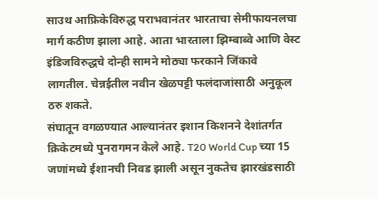साउथ आफ्रिकेविरुद्ध पराभवानंतर भारताचा सेमीफायनलचा मार्ग कठीण झाला आहे. आता भारताला झिम्बाब्वे आणि वेस्ट इंडिजविरुद्धचे दोन्ही सामने मोठ्या फरकाने जिंकावे लागतील. चेन्नईतील नवीन खेळपट्टी फलंदाजांसाठी अनुकूल ठरु शकते.
संघातून वगळण्यात आल्यानंतर इशान किशनने देशांतर्गत क्रिकेटमध्ये पुनरागमन केले आहे. T20 World Cup च्या 15 जणांमध्ये ईशानची निवड झाली असून नुकतेच झारखंडसाठी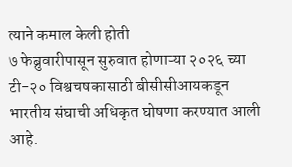त्याने कमाल केली होती
७ फेब्रुवारीपासून सुरुवात होणाऱ्या २०२६ च्या टी-२० विश्वचषकासाठी बीसीसीआयकडून भारतीय संघाची अधिकृत घोषणा करण्यात आली आहे.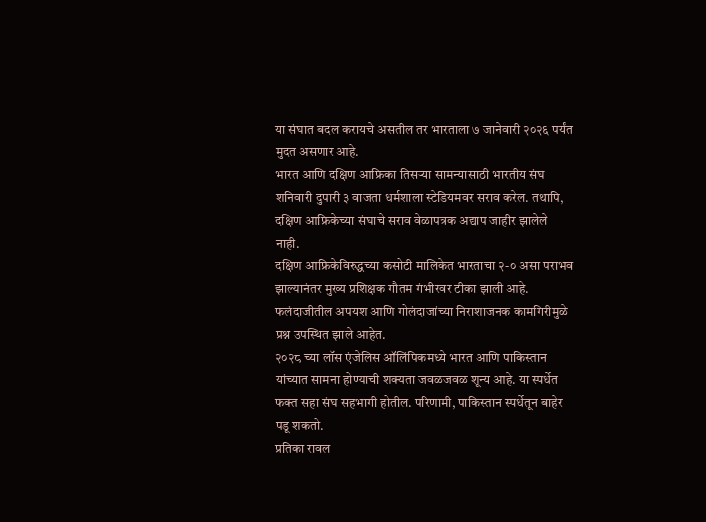या संघात बदल करायचे असतील तर भारताला ७ जानेवारी २०२६ पर्यंत मुदत असणार आहे.
भारत आणि दक्षिण आफ्रिका तिसऱ्या सामन्यासाठी भारतीय संघ शनिवारी दुपारी ३ वाजता धर्मशाला स्टेडियमवर सराव करेल. तथापि, दक्षिण आफ्रिकेच्या संघाचे सराव वेळापत्रक अद्याप जाहीर झालेले नाही.
दक्षिण आफ्रिकेविरुद्धच्या कसोटी मालिकेत भारताचा २-० असा पराभव झाल्यानंतर मुख्य प्रशिक्षक गौतम गंभीरवर टीका झाली आहे. फलंदाजीतील अपयश आणि गोलंदाजांच्या निराशाजनक कामगिरीमुळे प्रश्न उपस्थित झाले आहेत.
२०२८ च्या लॉस एंजेलिस ऑलिंपिकमध्ये भारत आणि पाकिस्तान यांच्यात सामना होण्याची शक्यता जवळजवळ शून्य आहे. या स्पर्धेत फक्त सहा संघ सहभागी होतील. परिणामी, पाकिस्तान स्पर्धेतून बाहेर पडू शकतो.
प्रतिका रावल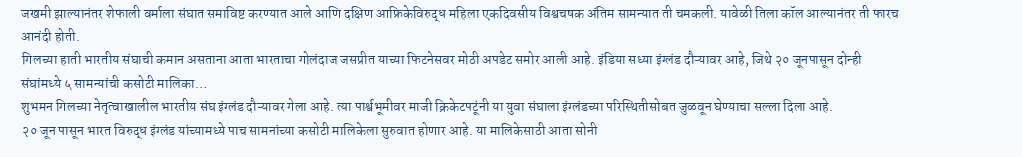जखमी झाल्यानंतर शेफाली वर्माला संघात समाविष्ट करण्यात आले आणि दक्षिण आफ्रिकेविरुद्ध महिला एकदिवसीय विश्वचषक अंतिम सामन्यात ती चमकली. यावेळी तिला कॉल आल्यानंतर ती फारच आनंदी होती.
गिलच्या हाती भारतीय संघाची कमान असताना आता भारताचा गोलंदाज जसप्रीत याच्या फिटनेसवर मोठी अपडेट समोर आली आहे. इंडिया सध्या इंग्लंड दौऱ्यावर आहे, जिथे २० जूनपासून दोन्ही संघांमध्ये ५ सामन्यांची कसोटी मालिका…
शुभमन गिलच्या नेतृत्वाखालील भारतीय संघ इंग्लंड दौऱ्यावर गेला आहे. त्या पार्श्वभूमीवर माजी क्रिकेटपटूंनी या युवा संघाला इंग्लंडच्या परिस्थितीसोबत जुळवून घेण्याचा सल्ला दिला आहे.
२० जून पासून भारत विरुद्ध इंग्लंड यांच्यामध्ये पाच सामनांच्या कसोटी मालिकेला सुरुवात होणार आहे. या मालिकेसाठी आता सोनी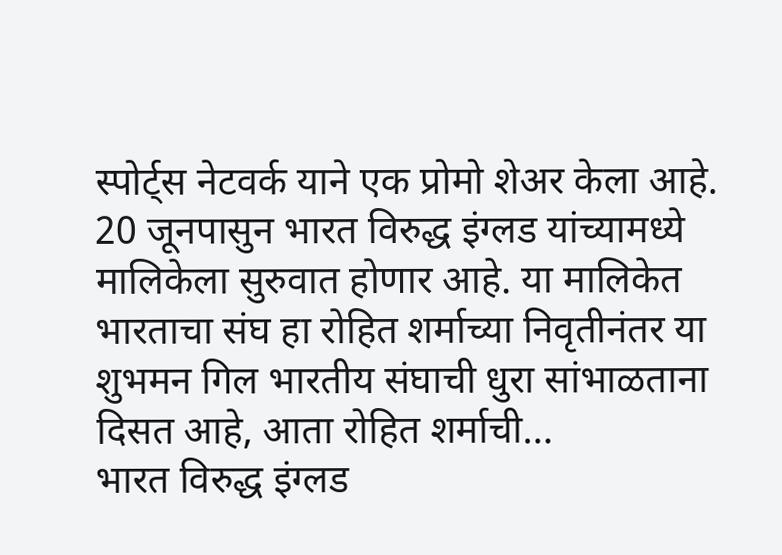स्पोर्ट्स नेटवर्क याने एक प्रोमो शेअर केला आहे.
20 जूनपासुन भारत विरुद्ध इंग्लड यांच्यामध्ये मालिकेला सुरुवात होणार आहे. या मालिकेत भारताचा संघ हा रोहित शर्माच्या निवृतीनंतर या शुभमन गिल भारतीय संघाची धुरा सांभाळताना दिसत आहे, आता रोहित शर्माची…
भारत विरुद्ध इंग्लड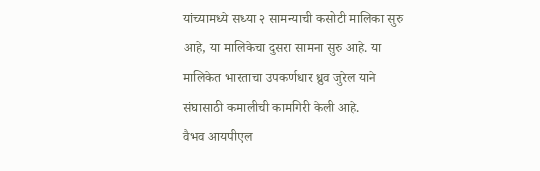यांच्यामध्ये सध्या २ सामन्याची कसोटी मालिका सुरु आहे, या मालिकेचा दुसरा सामना सुरु आहे. या मालिकेत भारताचा उपकर्णधार ध्रुव जुरेल याने संघासाठी कमालीची कामगिरी केली आहे.
वैभव आयपीएल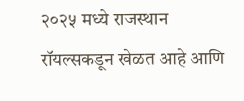२०२५ मध्ये राजस्थान रॉयल्सकडून खेळत आहे आणि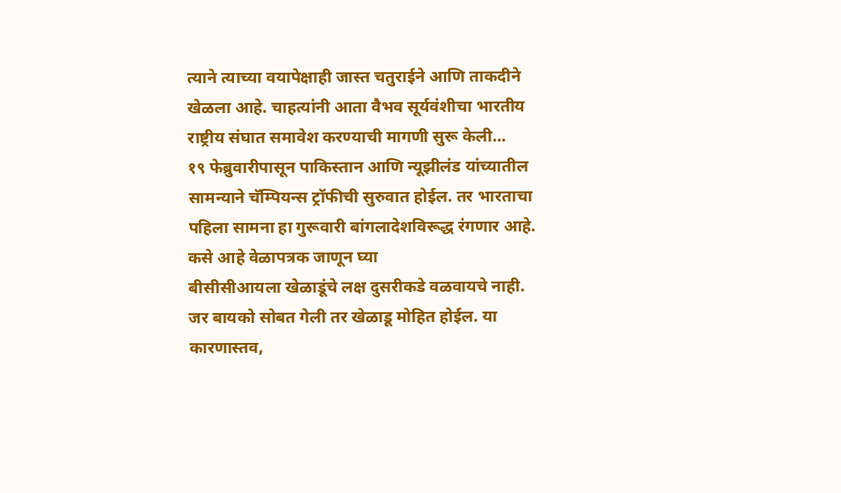त्याने त्याच्या वयापेक्षाही जास्त चतुराईने आणि ताकदीने खेळला आहे. चाहत्यांनी आता वैभव सूर्यवंशीचा भारतीय राष्ट्रीय संघात समावेश करण्याची मागणी सुरू केली…
१९ फेब्रुवारीपासून पाकिस्तान आणि न्यूझीलंड यांच्यातील सामन्याने चॅम्पियन्स ट्रॉफीची सुरुवात होईल. तर भारताचा पहिला सामना हा गुरूवारी बांगलादेशविरूद्ध रंगणार आहे. कसे आहे वेळापत्रक जाणून घ्या
बीसीसीआयला खेळाडूंचे लक्ष दुसरीकडे वळवायचे नाही. जर बायको सोबत गेली तर खेळाडू मोहित होईल. या कारणास्तव,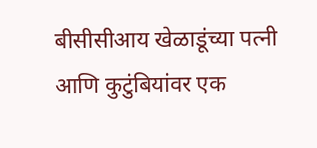बीसीसीआय खेळाडूंच्या पत्नी आणि कुटुंबियांवर एक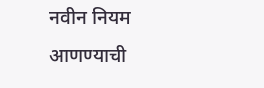नवीन नियम आणण्याची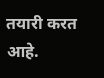तयारी करत आहे.